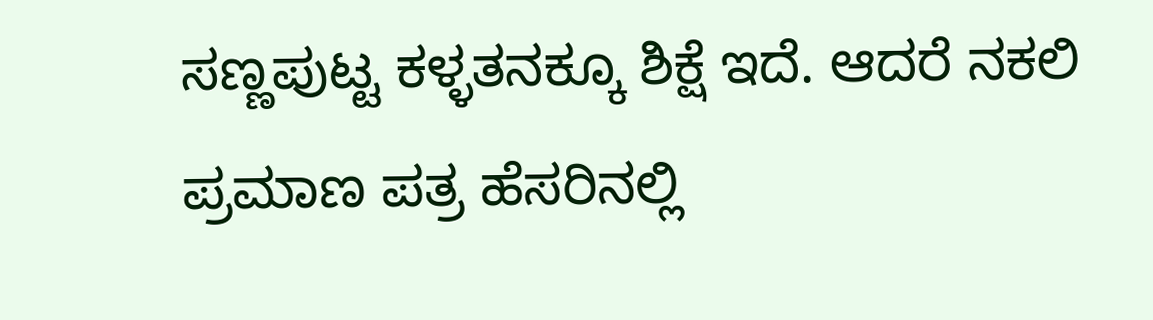ಸಣ್ಣಪುಟ್ಟ ಕಳ್ಳತನಕ್ಕೂ ಶಿಕ್ಷೆ ಇದೆ. ಆದರೆ ನಕಲಿ ಪ್ರಮಾಣ ಪತ್ರ ಹೆಸರಿನಲ್ಲಿ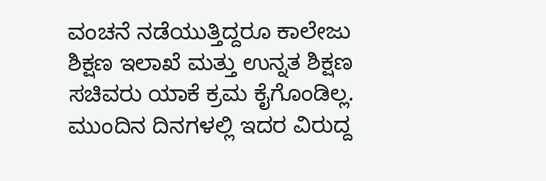ವಂಚನೆ ನಡೆಯುತ್ತಿದ್ದರೂ ಕಾಲೇಜು ಶಿಕ್ಷಣ ಇಲಾಖೆ ಮತ್ತು ಉನ್ನತ ಶಿಕ್ಷಣ ಸಚಿವರು ಯಾಕೆ ಕ್ರಮ ಕೈಗೊಂಡಿಲ್ಲ. ಮುಂದಿನ ದಿನಗಳಲ್ಲಿ ಇದರ ವಿರುದ್ದ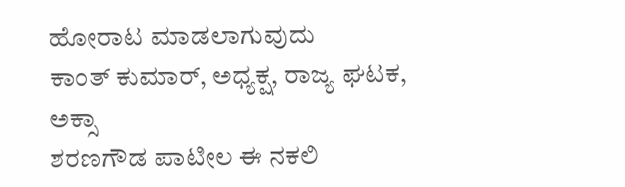ಹೋರಾಟ ಮಾಡಲಾಗುವುದು
ಕಾಂತ್ ಕುಮಾರ್, ಅಧ್ಯಕ್ಷ, ರಾಜ್ಯ ಘಟಕ, ಅಕ್ಸಾ
ಶರಣಗೌಡ ಪಾಟೀಲ ಈ ನಕಲಿ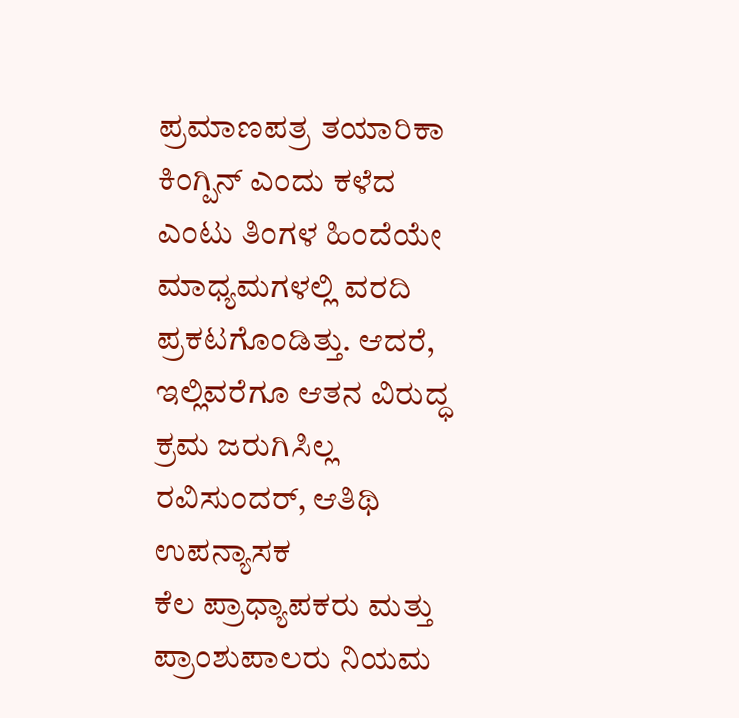ಪ್ರಮಾಣಪತ್ರ ತಯಾರಿಕಾ ಕಿಂಗ್ಪಿನ್ ಎಂದು ಕಳೆದ ಎಂಟು ತಿಂಗಳ ಹಿಂದೆಯೇ ಮಾಧ್ಯಮಗಳಲ್ಲಿ ವರದಿ ಪ್ರಕಟಗೊಂಡಿತ್ತು. ಆದರೆ, ಇಲ್ಲಿವರೆಗೂ ಆತನ ವಿರುದ್ಧ ಕ್ರಮ ಜರುಗಿಸಿಲ್ಲ
ರವಿಸುಂದರ್, ಆತಿಥಿ ಉಪನ್ಯಾಸಕ
ಕೆಲ ಪ್ರಾಧ್ಯಾಪಕರು ಮತ್ತು ಪ್ರಾಂಶುಪಾಲರು ನಿಯಮ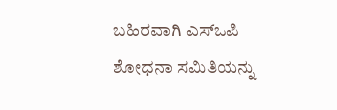ಬಹಿರವಾಗಿ ಎಸ್ಒಪಿ ಶೋಧನಾ ಸಮಿತಿಯನ್ನು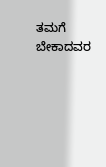ತಮಗೆ ಬೇಕಾದವರ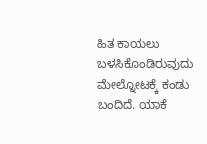ಹಿತ ಕಾಯಲು ಬಳಸಿಕೊಂಡಿರುವುದು ಮೇಲ್ನೋಟಕ್ಕೆ ಕಂಡು ಬಂದಿದೆ. ಯಾಕೆ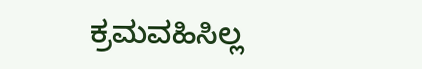ಕ್ರಮವಹಿಸಿಲ್ಲ